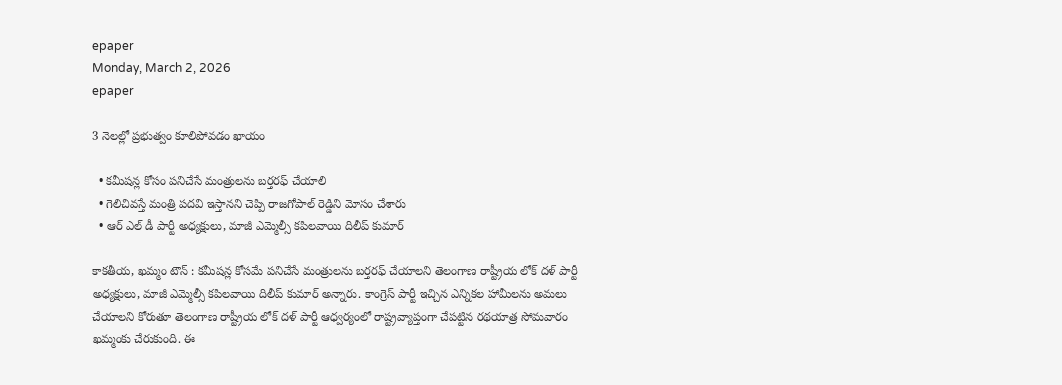epaper
Monday, March 2, 2026
epaper

3 నెలల్లో ప్రభుత్వం కూలిపోవడం ఖాయం

  • కమీషన్ల కోసం పనిచేసే మంత్రులను బ‌ర్త‌ర‌ఫ్ చేయాలి
  • గెలిచివస్తే మంత్రి పదవి ఇస్తానని చెప్పి రాజగోపాల్ రెడ్డిని మోసం చేశారు
  • ఆర్ ఎల్ డీ పార్టీ అధ్యక్షులు, మాజీ ఎమ్మెల్సీ కపిలవాయి దిలీప్ కుమార్

కాకతీయ, ఖమ్మం టౌన్ : కమీషన్ల కోసమే పనిచేసే మంత్రులను బర్తరఫ్ చేయాలని తెలంగాణ రాష్ట్రీయ లోక్ దళ్ పార్టీ అధ్యక్షులు, మాజీ ఎమ్మెల్సీ కపిలవాయి దిలీప్ కుమార్ అన్నారు. కాంగ్రెస్ పార్టీ ఇచ్చిన ఎన్నికల హామీలను అమలు చేయాలని కోరుతూ తెలంగాణ రాష్ట్రీయ లోక్ దళ్ పార్టీ ఆధ్వర్యంలో రాష్ట్రవ్యాప్తంగా చేపట్టిన రథయాత్ర సోమవారం ఖమ్మంకు చేరుకుంది. ఈ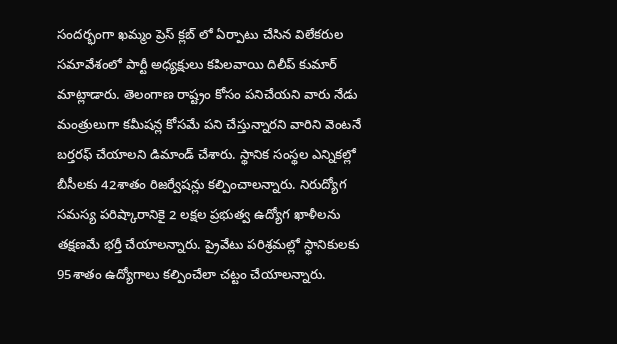సందర్భంగా ఖమ్మం ప్రెస్ క్లబ్ లో ఏర్పాటు చేసిన విలేకరుల సమావేశంలో పార్టీ అధ్యక్షులు కపిలవాయి దిలీప్ కుమార్ మాట్లాడారు. తెలంగాణ రాష్ట్రం కోసం పనిచేయని వారు నేడు మంత్రులుగా కమీషన్ల కోసమే పని చేస్తున్నారని వారిని వెంటనే బర్తరఫ్ చేయాలని డిమాండ్ చేశారు. స్థానిక సంస్థల ఎన్నికల్లో బీసీలకు 42శాతం రిజర్వేషన్లు కల్పించాలన్నారు. నిరుద్యోగ సమస్య పరిష్కారానికై 2 లక్షల ప్రభుత్వ ఉద్యోగ ఖాళీలను తక్షణమే భర్తీ చేయాలన్నారు. ప్రైవేటు పరిశ్రమల్లో స్థానికులకు 95శాతం ఉద్యోగాలు కల్పించేలా చట్టం చేయాలన్నారు.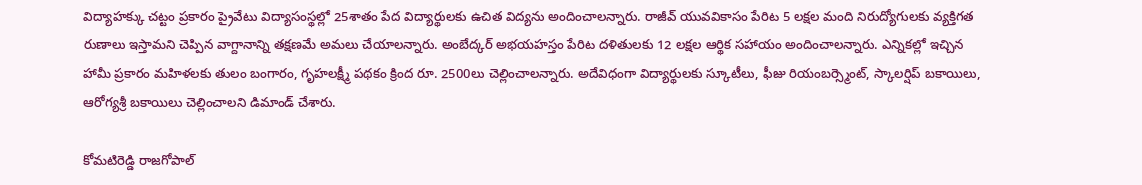విద్యాహక్కు చట్టం ప్రకారం ప్రైవేటు విద్యాసంస్థల్లో 25శాతం పేద విద్యార్థులకు ఉచిత విద్యను అందించాలన్నారు. రాజీవ్ యువవికాసం పేరిట 5 లక్షల మంది నిరుద్యోగులకు వ్యక్తిగత రుణాలు ఇస్తామని చెప్పిన వాగ్దానాన్ని తక్షణమే అమలు చేయాలన్నారు. అంబేద్కర్ అభయహస్తం పేరిట దళితులకు 12 లక్షల ఆర్థిక సహాయం అందించాలన్నారు. ఎన్నికల్లో ఇచ్చిన హామీ ప్రకారం మహిళలకు తులం బంగారం, గృహలక్ష్మీ పథకం క్రింద రూ. 2500లు చెల్లించాలన్నారు. అదేవిధంగా విద్యార్థులకు స్కూటీలు, ఫీజు రియంబర్స్మెంట్, స్కాలర్షిప్ బకాయిలు, ఆరోగ్యశ్రీ బకాయిలు చెల్లించాలని డిమాండ్ చేశారు.

కోమటిరెడ్డి రాజగోపాల్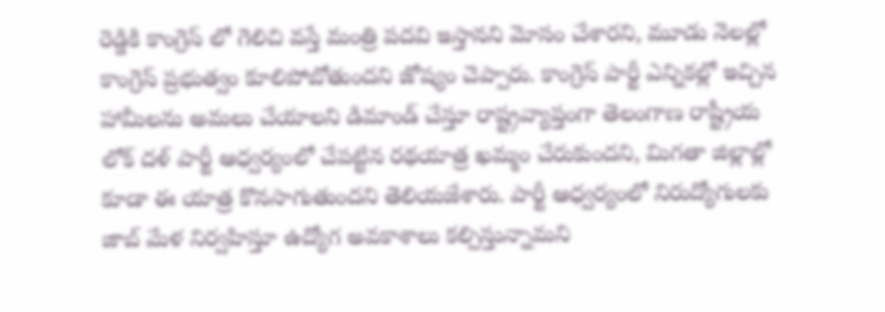రెడ్డికి కాంగ్రెస్ లో గెలిచి వస్తే మంత్రి పదవి ఇస్తానని మోసం చేశారని, మూడు నెలల్లో కాంగ్రెస్ ప్రభుత్వం కూలిపోబోతుందని జోష్యం చెప్పారు. కాంగ్రెస్ పార్టీ ఎన్నికల్లో ఇచ్చిన హామీలను అమలు చేయాలని డిమాండ్ చేస్తూ రాష్ట్రవ్యాప్తంగా తెలంగాణ రాష్ట్రీయ లోక్ దళ్ పార్టీ ఆధ్వర్యంలో చేపట్టిన రథయాత్ర ఖమ్మం చేరుకుందని, మిగతా జిల్లాల్లో కూడా ఈ యాత్ర కొనసాగుతుందని తెలియజేశారు. పార్టీ ఆధ్వర్యంలో నిరుద్యోగులకు జాబ్ మేళ నిర్వహిస్తూ ఉద్యోగ అవకాశాలు కల్పిస్తున్నామని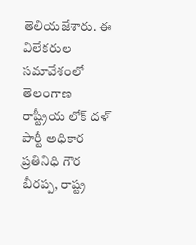తెలియజేశారు. ఈ విలేకరుల సమావేశంలో తెలంగాణ రాష్ట్రీయ లోక్ దళ్ పార్టీ అధికార ప్రతినిధి గౌర బీరప్ప, రాష్ట్ర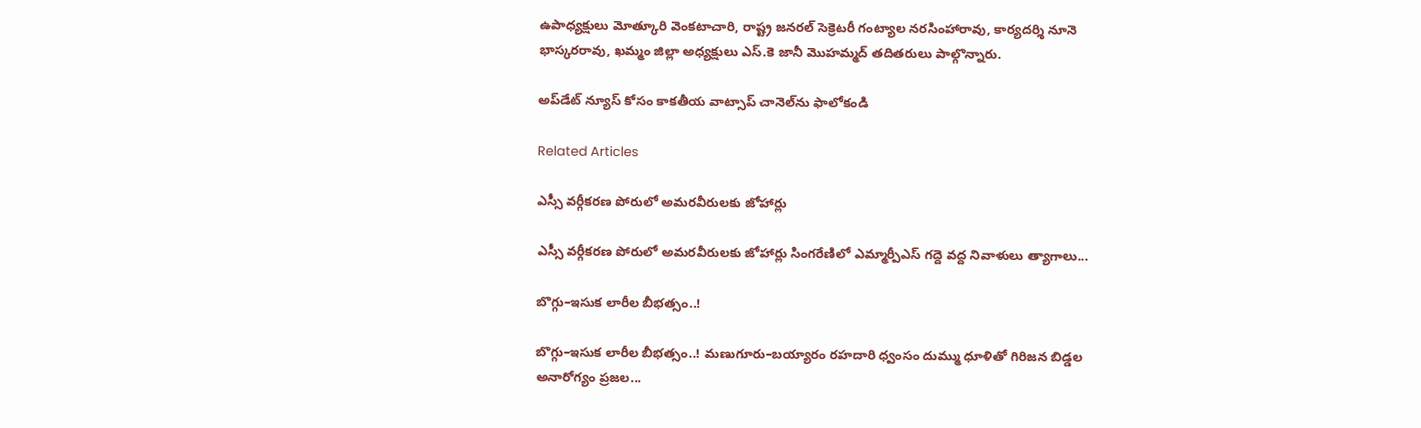ఉపాధ్యక్షులు మోత్కూరి వెంకటాచారి, రాష్ట్ర జనరల్ సెక్రెటరీ గంట్యాల నరసింహారావు, కార్యదర్శి నూనె భాస్కరరావు, ఖమ్మం జిల్లా అధ్యక్షులు ఎస్.కె జానీ మొహమ్మద్ తదితరులు పాల్గొన్నారు.

అప్‌డేట్ న్యూస్ కోసం కాక‌తీయ వాట్సాప్ చానెల్‌ను ఫాలోకండి

Related Articles

ఎస్సీ వర్గీకరణ పోరులో అమరవీరులకు జోహార్లు

ఎస్సీ వర్గీకరణ పోరులో అమరవీరులకు జోహార్లు సింగరేణిలో ఎమ్మార్పీఎస్ గద్దె వద్ద నివాళులు త్యాగాలు...

బొగ్గు–ఇసుక లారీల బీభత్సం..!

బొగ్గు–ఇసుక లారీల బీభత్సం..! మణుగూరు–బయ్యారం రహదారి ధ్వంసం దుమ్ము ధూళితో గిరిజన బిడ్డల అనారోగ్యం ప్రజల...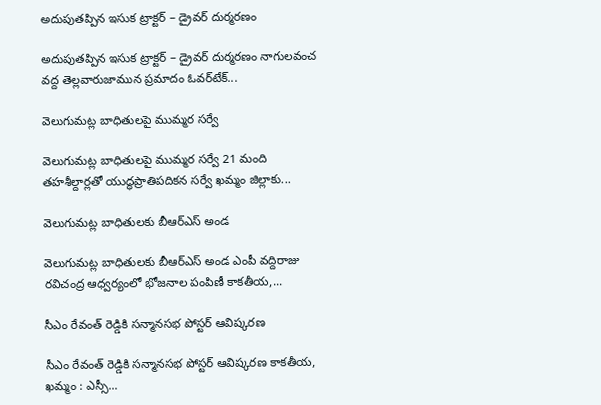అదుపుతప్పిన ఇసుక ట్రాక్టర్ – డ్రైవర్ దుర్మరణం

అదుపుతప్పిన ఇసుక ట్రాక్టర్ – డ్రైవర్ దుర్మరణం నాగులవంచ వద్ద తెల్లవారుజామున ప్రమాదం ఓవర్‌టేక్...

వెలుగుమట్ల బాధితులపై ముమ్మర సర్వే

వెలుగుమట్ల బాధితులపై ముమ్మర సర్వే 21 మంది తహశీల్దార్లతో యుద్ధప్రాతిపదికన సర్వే ఖమ్మం జిల్లాకు...

వెలుగుమట్ల బాధితులకు బీఆర్ఎస్ అండ

వెలుగుమట్ల బాధితులకు బీఆర్ఎస్ అండ ఎంపీ వద్దిరాజు రవిచంద్ర ఆధ్వర్యంలో భోజనాల పంపిణీ కాకతీయ,...

సీఎం రేవంత్ రెడ్డికి సన్మానసభ పోస్టర్ ఆవిష్కరణ

సీఎం రేవంత్ రెడ్డికి సన్మానసభ పోస్టర్ ఆవిష్కరణ కాకతీయ, ఖమ్మం : ఎస్సీ...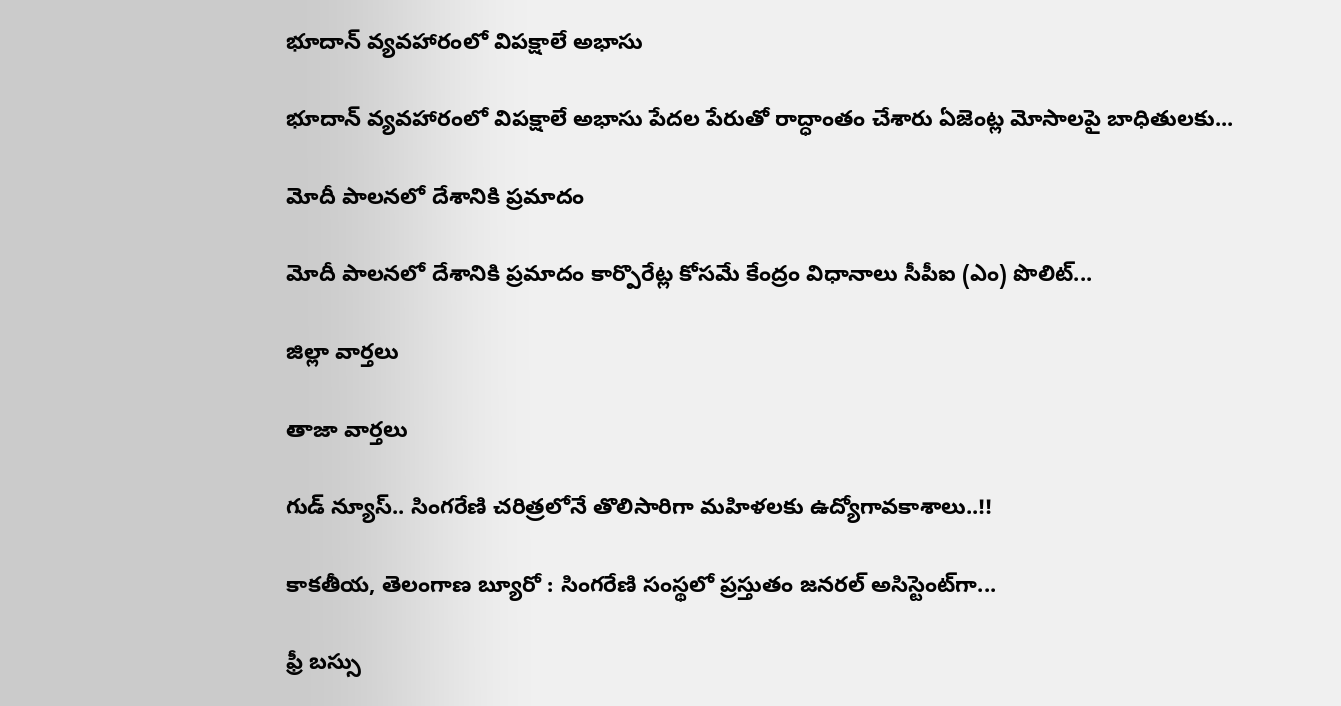భూదాన్ వ్యవహారంలో విపక్షాలే అభాసు

భూదాన్ వ్యవహారంలో విపక్షాలే అభాసు పేదల పేరుతో రాద్ధాంతం చేశారు ఏజెంట్ల మోసాలపై బాధితులకు...

మోదీ పాలనలో దేశానికి ప్రమాదం

మోదీ పాలనలో దేశానికి ప్రమాదం కార్పొరేట్ల కోసమే కేంద్రం విధానాలు సీపీఐ (ఎం) పొలిట్...

జిల్లా వార్త‌లు

తాజా వార్త‌లు

గుడ్ న్యూస్.. సింగరేణి చరిత్రలోనే తొలిసారిగా మ‌హిళ‌ల‌కు ఉద్యోగావ‌కాశాలు..!!

కాక‌తీయ‌, తెలంగాణ బ్యూరో : సింగరేణి సంస్థలో ప్రస్తుతం జనరల్ అసిస్టెంట్‌గా...

ఫ్రీ బస్సు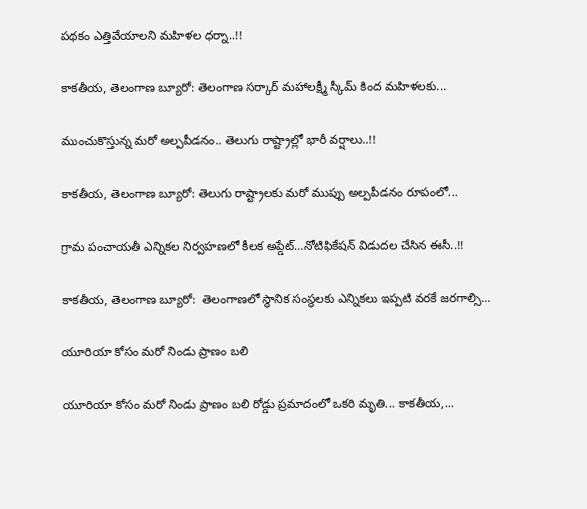పథకం ఎత్తివేయాలని మహిళల ధర్నా..!!

కాకతీయ, తెలంగాణ బ్యూరో: తెలంగాణ సర్కార్ మహాలక్ష్మీ స్కీమ్ కింద మహిళలకు...

ముంచుకొస్తున్న మరో అల్పపీడనం.. తెలుగు రాష్ట్రాల్లో భారీ వర్షాలు..!!

కాకతీయ, తెలంగాణ బ్యూరో: తెలుగు రాష్ట్రాలకు మరో ముప్పు అల్పపీడనం రూపంలో...

గ్రామ పంచాయ‌తీ ఎన్నిక‌ల నిర్వ‌హ‌ణ‌లో కీల‌క అప్డేట్‌…నోటిఫికేషన్ విడుదల చేసిన ఈసీ..!!

కాకతీయ, తెలంగాణ బ్యూరో:  తెలంగాణలో స్థానిక సంస్థలకు ఎన్నికలు ఇప్పటి వరకే జరగాల్సి...

యూరియా కోసం మరో నిండు ప్రాణం బలి

యూరియా కోసం మరో నిండు ప్రాణం బలి రోడ్డు ప్రమాదంలో ఒకరి మృతి... కాకతీయ,...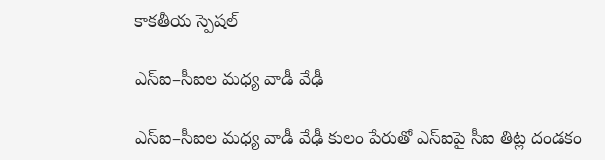కాక‌తీయ స్పెష‌ల్‌

ఎస్ఐ–సీఐల మ‌ధ్య వాడీ వేఢీ

ఎస్ఐ–సీఐల మ‌ధ్య వాడీ వేఢీ కులం పేరుతో ఎస్ఐపై సీఐ తిట్ల దండ‌కం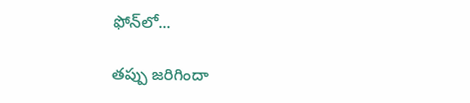ఫోన్‌లో...

త‌ప్పు జ‌రిగిందా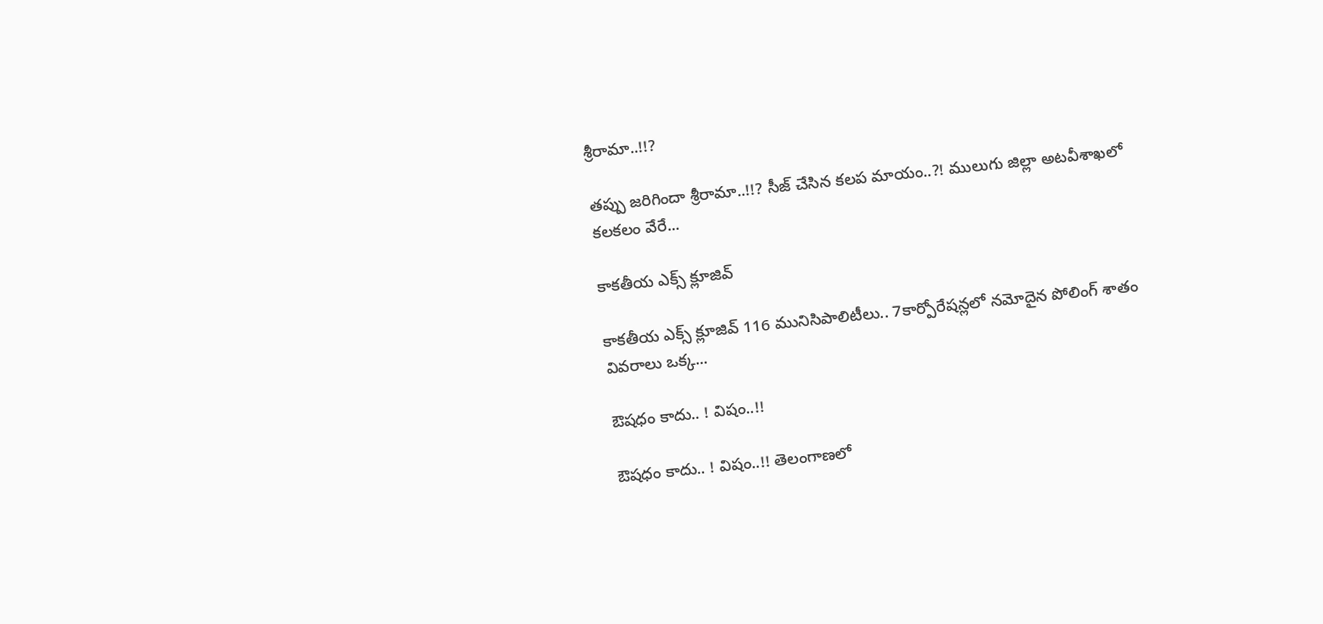శ్రీరామా..!!?

త‌ప్పు జ‌రిగిందా శ్రీరామా..!!? సీజ్ చేసిన క‌ల‌ప‌ మాయం..?! ములుగు జిల్లా అట‌వీశాఖ‌లో క‌ల‌క‌లం వేరే...

కాక‌తీయ ఎక్స్ క్లూజివ్

కాక‌తీయ ఎక్స్ క్లూజివ్ 116 మునిసిపాలిటీలు.. 7కార్పోరేష‌న్ల‌లో న‌మోదైన పోలింగ్ శాతం వివ‌రాలు ఒక్క...

ఔష‌ధం కాదు.. ! విషం..!!

ఔష‌ధం కాదు.. ! విషం..!! తెలంగాణలో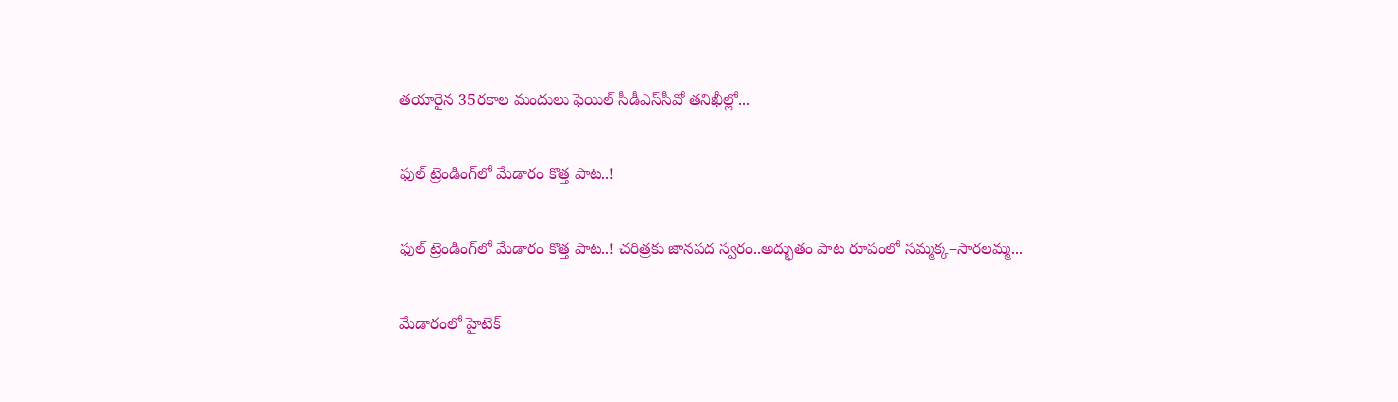తయారైన 35ర‌కాల మందులు ఫెయిల్‌ సీడీఎస్‌సీవో తనిఖీల్లో...

ఫుల్ ట్రెండింగ్‌లో మేడారం కొత్త పాట..!

ఫుల్ ట్రెండింగ్‌లో మేడారం కొత్త పాట..! చరిత్రకు జానపద స్వరం..అద్భుతం పాట రూపంలో సమ్మక్క–సారలమ్మ...

మేడారంలో హైటెక్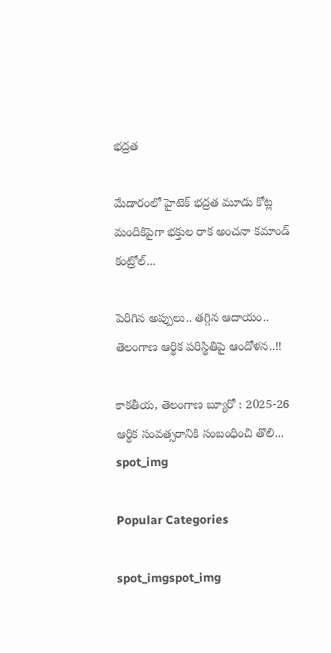భద్రత

మేడారంలో హైటెక్ భద్రత మూడు కోట్ల మందికిపైగా భక్తుల రాక అంచనా కమాండ్ కంట్రోల్...

పెరిగిన అప్పులు.. తగ్గిన ఆదాయం.. తెలంగాణ ఆర్థిక పరిస్థితిపై ఆందోళన..!!

కాకతీయ, తెలంగాణ బ్యూరో : 2025-26 ఆర్థిక సంవత్సరానికి సంబంధించి తొలి...
spot_img

Popular Categories

spot_imgspot_img